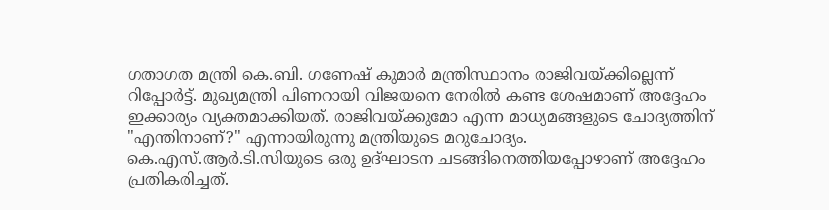ഗതാഗത മന്ത്രി കെ.ബി. ഗണേഷ് കുമാർ മന്ത്രിസ്ഥാനം രാജിവയ്ക്കില്ലെന്ന് റിപ്പോർട്ട്. മുഖ്യമന്ത്രി പിണറായി വിജയനെ നേരിൽ കണ്ട ശേഷമാണ് അദ്ദേഹം ഇക്കാര്യം വ്യക്തമാക്കിയത്. രാജിവയ്ക്കുമോ എന്ന മാധ്യമങ്ങളുടെ ചോദ്യത്തിന് "എന്തിനാണ്?" എന്നായിരുന്നു മന്ത്രിയുടെ മറുചോദ്യം. കെ.എസ്.ആർ.ടി.സിയുടെ ഒരു ഉദ്ഘാടന ചടങ്ങിനെത്തിയപ്പോഴാണ് അദ്ദേഹം പ്രതികരിച്ചത്.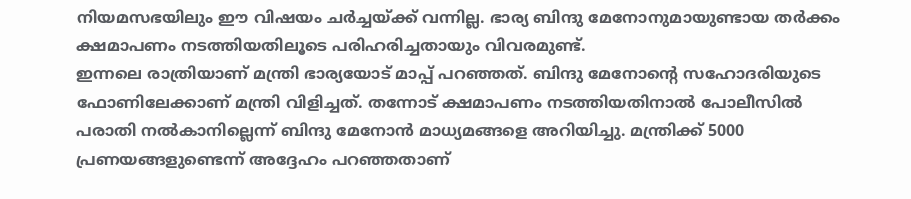നിയമസഭയിലും ഈ വിഷയം ചർച്ചയ്ക്ക് വന്നില്ല. ഭാര്യ ബിന്ദു മേനോനുമായുണ്ടായ തർക്കം ക്ഷമാപണം നടത്തിയതിലൂടെ പരിഹരിച്ചതായും വിവരമുണ്ട്.
ഇന്നലെ രാത്രിയാണ് മന്ത്രി ഭാര്യയോട് മാപ്പ് പറഞ്ഞത്. ബിന്ദു മേനോന്റെ സഹോദരിയുടെ ഫോണിലേക്കാണ് മന്ത്രി വിളിച്ചത്. തന്നോട് ക്ഷമാപണം നടത്തിയതിനാൽ പോലീസിൽ പരാതി നൽകാനില്ലെന്ന് ബിന്ദു മേനോൻ മാധ്യമങ്ങളെ അറിയിച്ചു. മന്ത്രിക്ക് 5000 പ്രണയങ്ങളുണ്ടെന്ന് അദ്ദേഹം പറഞ്ഞതാണ്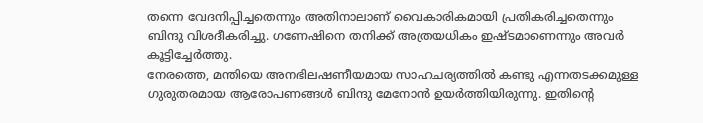തന്നെ വേദനിപ്പിച്ചതെന്നും അതിനാലാണ് വൈകാരികമായി പ്രതികരിച്ചതെന്നും ബിന്ദു വിശദീകരിച്ചു. ഗണേഷിനെ തനിക്ക് അത്രയധികം ഇഷ്ടമാണെന്നും അവർ കൂട്ടിച്ചേർത്തു.
നേരത്തെ, മന്തിയെ അനഭിലഷണീയമായ സാഹചര്യത്തിൽ കണ്ടു എന്നതടക്കമുള്ള ഗുരുതരമായ ആരോപണങ്ങൾ ബിന്ദു മേനോൻ ഉയർത്തിയിരുന്നു. ഇതിന്റെ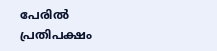പേരിൽ പ്രതിപക്ഷം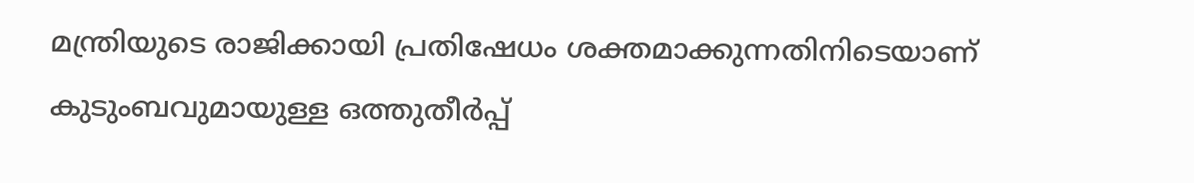മന്ത്രിയുടെ രാജിക്കായി പ്രതിഷേധം ശക്തമാക്കുന്നതിനിടെയാണ് കുടുംബവുമായുള്ള ഒത്തുതീർപ്പ്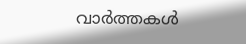വാർത്തകൾ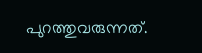പുറത്തുവരുന്നത്.